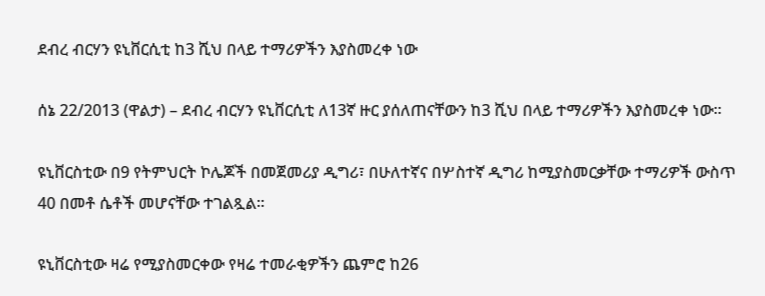ደብረ ብርሃን ዩኒቨርሲቲ ከ3 ሺህ በላይ ተማሪዎችን እያስመረቀ ነው

ሰኔ 22/2013 (ዋልታ) – ደብረ ብርሃን ዩኒቨርሲቲ ለ13ኛ ዙር ያሰለጠናቸውን ከ3 ሺህ በላይ ተማሪዎችን እያስመረቀ ነው፡፡

ዩኒቨርስቲው በ9 የትምህርት ኮሌጆች በመጀመሪያ ዲግሪ፣ በሁለተኛና በሦስተኛ ዲግሪ ከሚያስመርቃቸው ተማሪዎች ውስጥ 40 በመቶ ሴቶች መሆናቸው ተገልጿል፡፡

ዩኒቨርስቲው ዛሬ የሚያስመርቀው የዛሬ ተመራቂዎችን ጨምሮ ከ26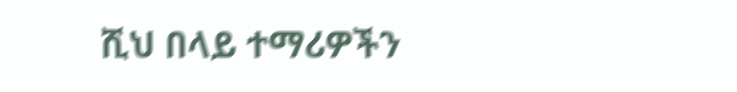ሺህ በላይ ተማሪዎችን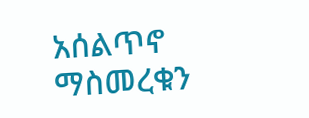አሰልጥኖ ማስመረቁን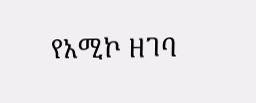የአሚኮ ዘገባ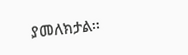ያመለክታል፡፡